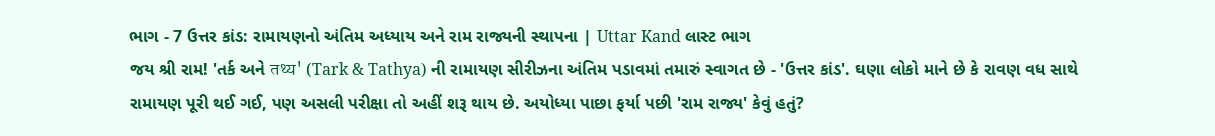ભાગ - 7 ઉત્તર કાંડ: રામાયણનો અંતિમ અધ્યાય અને રામ રાજ્યની સ્થાપના | Uttar Kand લાસ્ટ ભાગ
જય શ્રી રામ! 'તર્ક અને तथ्य' (Tark & Tathya) ની રામાયણ સીરીઝના અંતિમ પડાવમાં તમારું સ્વાગત છે - 'ઉત્તર કાંડ'. ઘણા લોકો માને છે કે રાવણ વધ સાથે રામાયણ પૂરી થઈ ગઈ, પણ અસલી પરીક્ષા તો અહીં શરૂ થાય છે. અયોધ્યા પાછા ફર્યા પછી 'રામ રાજ્ય' કેવું હતું?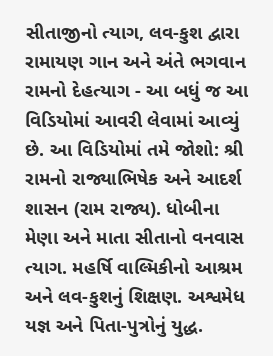સીતાજીનો ત્યાગ, લવ-કુશ દ્વારા રામાયણ ગાન અને અંતે ભગવાન રામનો દેહત્યાગ - આ બધું જ આ વિડિયોમાં આવરી લેવામાં આવ્યું છે. આ વિડિયોમાં તમે જોશો: શ્રી રામનો રાજ્યાભિષેક અને આદર્શ શાસન (રામ રાજ્ય). ધોબીના મેણા અને માતા સીતાનો વનવાસ ત્યાગ. મહર્ષિ વાલ્મિકીનો આશ્રમ અને લવ-કુશનું શિક્ષણ. અશ્વમેધ યજ્ઞ અને પિતા-પુત્રોનું યુદ્ધ.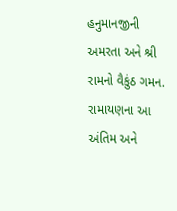હનુમાનજીની અમરતા અને શ્રી રામનો વૈકુંઠ ગમન. રામાયણના આ અંતિમ અને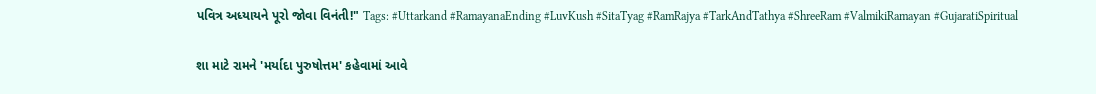પવિત્ર અધ્યાયને પૂરો જોવા વિનંતી!" Tags: #Uttarkand #RamayanaEnding #LuvKush #SitaTyag #RamRajya #TarkAndTathya #ShreeRam #ValmikiRamayan #GujaratiSpiritual

શા માટે રામને 'મર્યાદા પુરુષોત્તમ' કહેવામાં આવે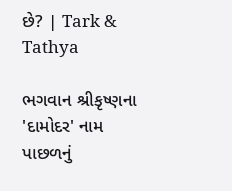છે? | Tark & Tathya

ભગવાન શ્રીકૃષ્ણના 'દામોદર' નામ પાછળનું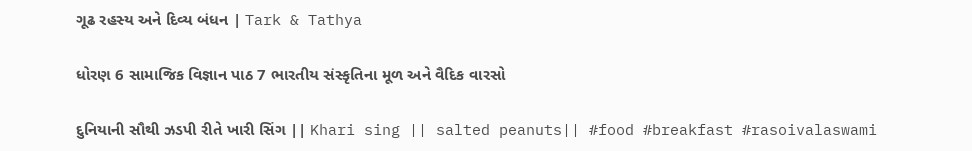ગૂઢ રહસ્ય અને દિવ્ય બંધન | Tark & Tathya

ધોરણ 6 સામાજિક વિજ્ઞાન પાઠ 7 ભારતીય સંસ્કૃતિના મૂળ અને વૈદિક વારસો

દુનિયાની સૌથી ઝડપી રીતે ખારી સિંગ || Khari sing || salted peanuts|| #food #breakfast #rasoivalaswami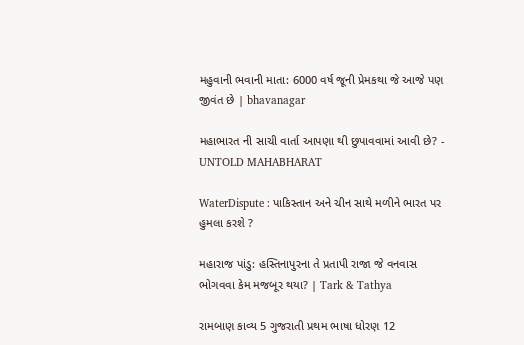મહુવાની ભવાની માતા: 6000 વર્ષ જૂની પ્રેમકથા જે આજે પણ જીવંત છે | bhavanagar

મહાભારત ની સાચી વાર્તા આપણા થી છુપાવવામાં આવી છે? - UNTOLD MAHABHARAT

WaterDispute : પાકિસ્તાન અને ચીન સાથે મળીને ભારત પર હુમલા કરશે ?

મહારાજ પાંડુ: હસ્તિનાપુરના તે પ્રતાપી રાજા જે વનવાસ ભોગવવા કેમ મજબૂર થયા? | Tark & Tathya

રામબાણ કાવ્ય 5 ગુજરાતી પ્રથમ ભાષા ધોરણ 12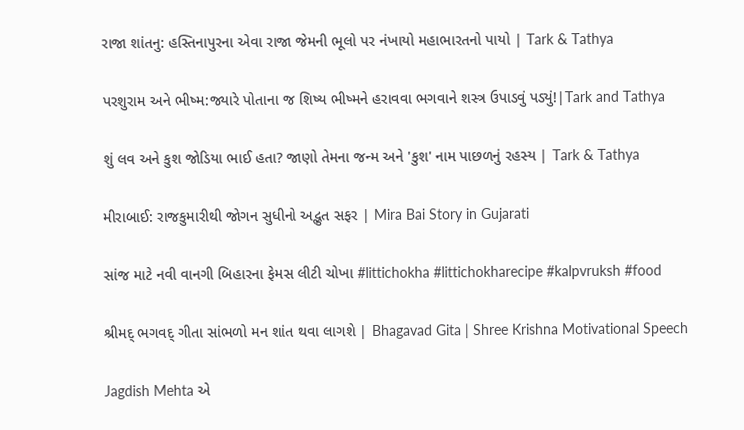રાજા શાંતનુ: હસ્તિનાપુરના એવા રાજા જેમની ભૂલો પર નંખાયો મહાભારતનો પાયો | Tark & Tathya

પરશુરામ અને ભીષ્મ:જ્યારે પોતાના જ શિષ્ય ભીષ્મને હરાવવા ભગવાને શસ્ત્ર ઉપાડવું પડ્યું!|Tark and Tathya

શું લવ અને કુશ જોડિયા ભાઈ હતા? જાણો તેમના જન્મ અને 'કુશ' નામ પાછળનું રહસ્ય | Tark & Tathya

મીરાબાઈ: રાજકુમારીથી જોગન સુધીનો અદ્ભુત સફર | Mira Bai Story in Gujarati

સાંજ માટે નવી વાનગી બિહારના ફેમસ લીટી ચોખા #littichokha #littichokharecipe #kalpvruksh #food

શ્રીમદ્ ભગવદ્ ગીતા સાંભળો મન શાંત થવા લાગશે | Bhagavad Gita | Shree Krishna Motivational Speech

Jagdish Mehta એ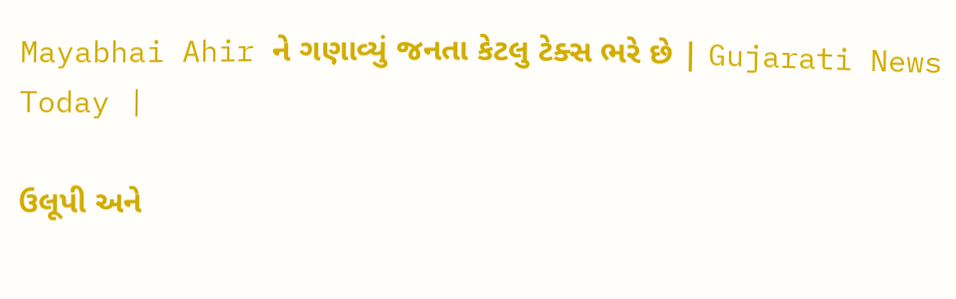Mayabhai Ahir ને ગણાવ્યું જનતા કેટલુ ટેક્સ ભરે છે | Gujarati News Today |

ઉલૂપી અને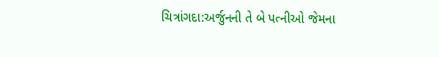ચિત્રાંગદા:અર્જુનની તે બે પત્નીઓ જેમના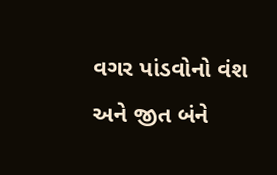વગર પાંડવોનો વંશ અને જીત બંને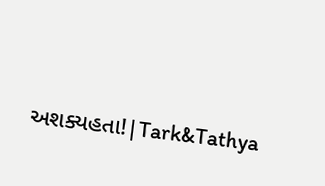અશક્યહતા!|Tark&Tathya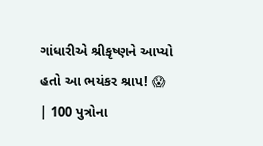ગાંધારીએ શ્રીકૃષ્ણને આપ્યો હતો આ ભયંકર શ્રાપ! 😱 | 100 પુત્રોના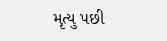મૃત્યુ પછી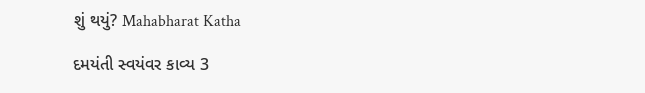શું થયું? Mahabharat Katha

દમયંતી સ્વયંવર કાવ્ય 3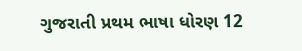ગુજરાતી પ્રથમ ભાષા ધોરણ 12